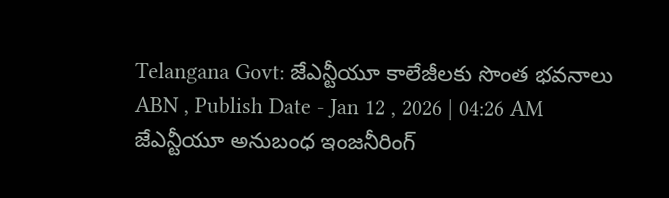Telangana Govt: జేఎన్టీయూ కాలేజీలకు సొంత భవనాలు
ABN , Publish Date - Jan 12 , 2026 | 04:26 AM
జేఎన్టీయూ అనుబంధ ఇంజనీరింగ్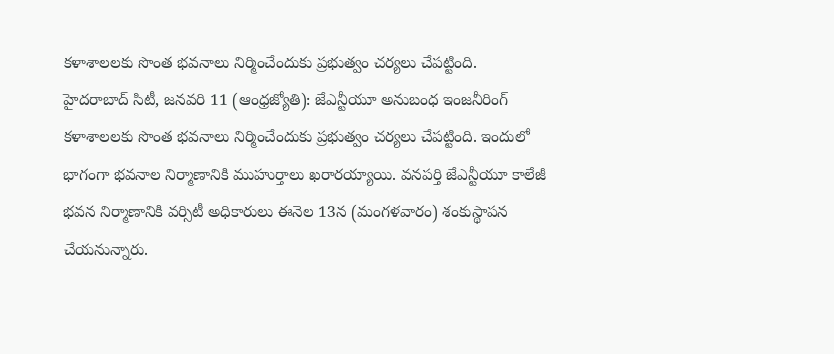కళాశాలలకు సొంత భవనాలు నిర్మించేందుకు ప్రభుత్వం చర్యలు చేపట్టింది.
హైదరాబాద్ సిటీ, జనవరి 11 (ఆంధ్రజ్యోతి): జేఎన్టీయూ అనుబంధ ఇంజనీరింగ్ కళాశాలలకు సొంత భవనాలు నిర్మించేందుకు ప్రభుత్వం చర్యలు చేపట్టింది. ఇందులో భాగంగా భవనాల నిర్మాణానికి ముహుర్తాలు ఖరారయ్యాయి. వనపర్తి జేఎన్టీయూ కాలేజీ భవన నిర్మాణానికి వర్సిటీ అధికారులు ఈనెల 13న (మంగళవారం) శంకుస్థాపన చేయనున్నారు.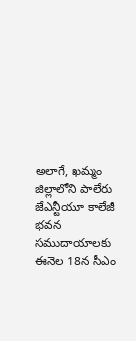అలాగే, ఖమ్మం జిల్లాలోని పాలేరు జేఎన్టీయూ కాలేజీ భవన సముదాయాలకు ఈనెల 18న సీఎం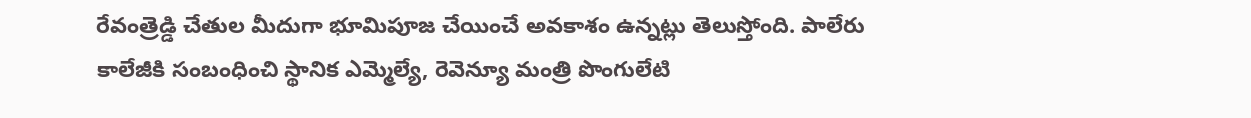రేవంత్రెడ్డి చేతుల మీదుగా భూమిపూజ చేయించే అవకాశం ఉన్నట్లు తెలుస్తోంది. పాలేరు కాలేజీకి సంబంధించి స్థానిక ఎమ్మెల్యే, రెవెన్యూ మంత్రి పొంగులేటి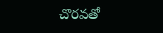చొరవతో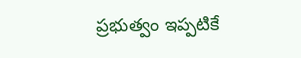ప్రభుత్వం ఇప్పటికే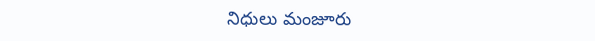నిధులు మంజూరు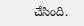చేసింది.